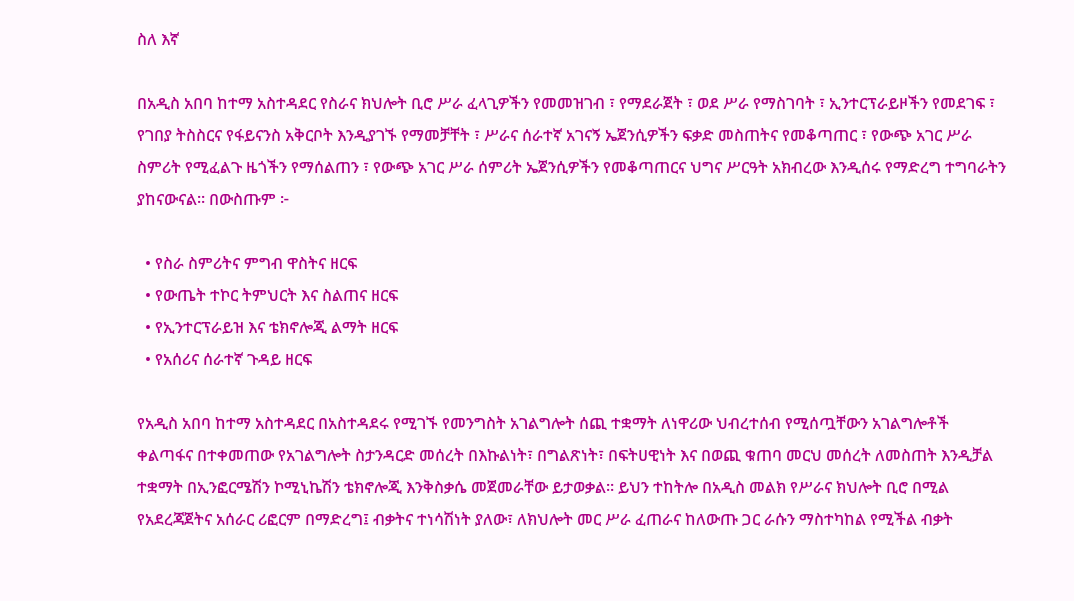ስለ እኛ

በአዲስ አበባ ከተማ አስተዳደር የስራና ክህሎት ቢሮ ሥራ ፈላጊዎችን የመመዝገብ ፣ የማደራጀት ፣ ወደ ሥራ የማስገባት ፣ ኢንተርፕራይዞችን የመደገፍ ፣ የገበያ ትስስርና የፋይናንስ አቅርቦት እንዲያገኙ የማመቻቸት ፣ ሥራና ሰራተኛ አገናኝ ኤጀንሲዎችን ፍቃድ መስጠትና የመቆጣጠር ፣ የውጭ አገር ሥራ ስምሪት የሚፈልጉ ዜጎችን የማሰልጠን ፣ የውጭ አገር ሥራ ሰምሪት ኤጀንሲዎችን የመቆጣጠርና ህግና ሥርዓት አክብረው እንዲሰሩ የማድረግ ተግባራትን ያከናውናል። በውስጡም ፦

  • የስራ ስምሪትና ምግብ ዋስትና ዘርፍ
  • የውጤት ተኮር ትምህርት እና ስልጠና ዘርፍ
  • የኢንተርፕራይዝ እና ቴክኖሎጂ ልማት ዘርፍ
  • የአሰሪና ሰራተኛ ጉዳይ ዘርፍ

የአዲስ አበባ ከተማ አስተዳደር በአስተዳደሩ የሚገኙ የመንግስት አገልግሎት ሰጪ ተቋማት ለነዋሪው ህብረተሰብ የሚሰጧቸውን አገልግሎቶች ቀልጣፋና በተቀመጠው የአገልግሎት ስታንዳርድ መሰረት በእኩልነት፣ በግልጽነት፣ በፍትሀዊነት እና በወጪ ቁጠባ መርህ መሰረት ለመስጠት እንዲቻል ተቋማት በኢንፎርሜሽን ኮሚኒኬሽን ቴክኖሎጂ እንቅስቃሴ መጀመራቸው ይታወቃል። ይህን ተከትሎ በአዲስ መልክ የሥራና ክህሎት ቢሮ በሚል የአደረጃጀትና አሰራር ሪፎርም በማድረግ፤ ብቃትና ተነሳሽነት ያለው፣ ለክህሎት መር ሥራ ፈጠራና ከለውጡ ጋር ራሱን ማስተካከል የሚችል ብቃት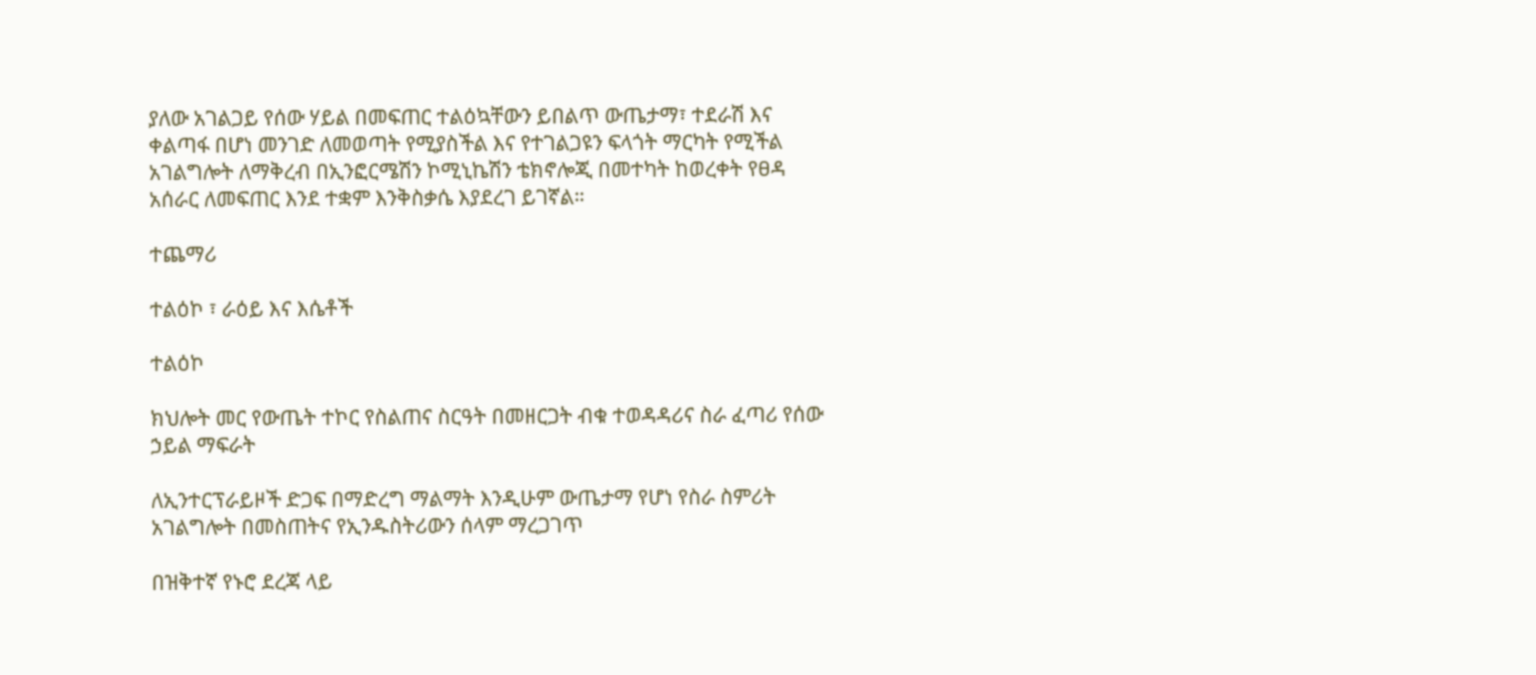ያለው አገልጋይ የሰው ሃይል በመፍጠር ተልዕኳቸውን ይበልጥ ውጤታማ፣ ተደራሽ እና ቀልጣፋ በሆነ መንገድ ለመወጣት የሚያስችል እና የተገልጋዩን ፍላጎት ማርካት የሚችል አገልግሎት ለማቅረብ በኢንፎርሜሽን ኮሚኒኬሽን ቴክኖሎጂ በመተካት ከወረቀት የፀዳ አሰራር ለመፍጠር እንደ ተቋም እንቅስቃሴ እያደረገ ይገኛል።

ተጨማሪ

ተልዕኮ ፣ ራዕይ እና እሴቶች

ተልዕኮ

ክህሎት መር የውጤት ተኮር የስልጠና ስርዓት በመዘርጋት ብቁ ተወዳዳሪና ስራ ፈጣሪ የሰው ኃይል ማፍራት

ለኢንተርፕራይዞች ድጋፍ በማድረግ ማልማት እንዲሁም ውጤታማ የሆነ የስራ ስምሪት አገልግሎት በመስጠትና የኢንዱስትሪውን ሰላም ማረጋገጥ

በዝቅተኛ የኑሮ ደረጃ ላይ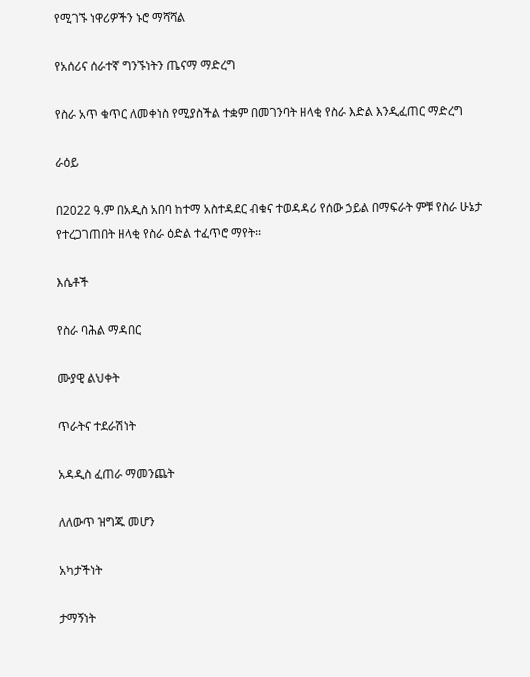የሚገኙ ነዋሪዎችን ኑሮ ማሻሻል

የአሰሪና ሰራተኛ ግንኙነትን ጤናማ ማድረግ

የስራ አጥ ቁጥር ለመቀነስ የሚያስችል ተቋም በመገንባት ዘላቂ የስራ እድል እንዲፈጠር ማድረግ

ራዕይ

በ2022 ዓ.ም በአዲስ አበባ ከተማ አስተዳደር ብቁና ተወዳዳሪ የሰው ኃይል በማፍራት ምቹ የስራ ሁኔታ የተረጋገጠበት ዘላቂ የስራ ዕድል ተፈጥሮ ማየት፡፡

እሴቶች

የስራ ባሕል ማዳበር

ሙያዊ ልህቀት

ጥራትና ተደራሽነት

አዳዲስ ፈጠራ ማመንጨት

ለለውጥ ዝግጁ መሆን

አካታችነት

ታማኝነት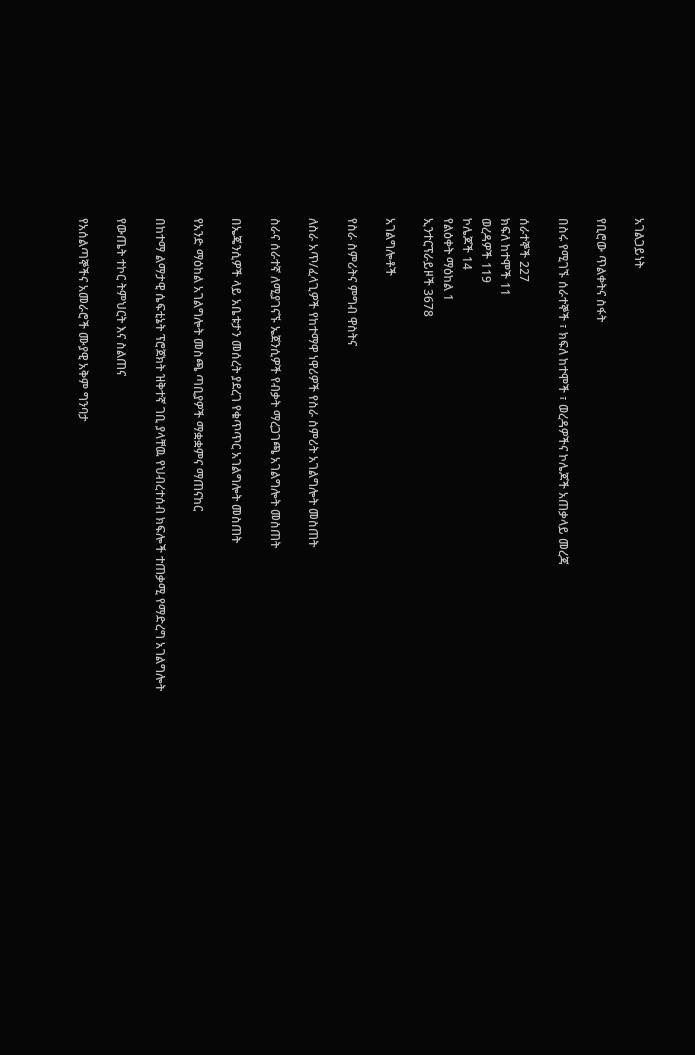አገልጋይነት

የቢሮው ጥልቀትና ስፋት

በስሩ የሚገኙ ሰራተኞች ፣ ክፍለ ከተሞች ፣ ወረዳዎችና ኮሌጆች አጠቃላይ መረጃ

ሰራተኞች 227
ክፍለ ከተሞች 11
ወረዳዎች 119
ኮሌጆች 14
የልዕቀት ማዕከል 1
ኢንተርፕራይዞች 3678

አገልግሎቶች

የስራ ስምሪትና ምግብ ዋስትና

ለስራ አጥ/ፈላጊዎች የከተማዋ ነዋሪዎች የስራ ስምሪት አገልግሎት መስጠት

ስራና ሰራተኛ ለሚያገናኙ ኤጀንሲዎች የብቃት ማረጋገጫ አገልግሎት መስጠት

በኤጄንሲዎች ላይ አቤቱታን መሰረት ያደረገ የቁጥጥር አገልግሎት መስጠት

የአንድ ማዕከል አገልግሎት መስጫ ጣቢያዎች ማቋቋምና ማጠናከር

በከተማ ልማታዊ ሴፍቲኔት ፕሮጀክት ዝቅተኛ ገቢ ያላቸዉ የህብረተሰብ ክፍሎች ተጠቃሚ የማድረግ አገልግሎት

የውጤት ተኮር ትምህርት እና ስልጠና

የአሰልጣኞችና አመራሮች ሙያዊ አቅም ግንባታ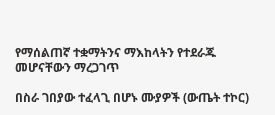የማሰልጠኛ ተቋማትንና ማእከላትን የተደራጁ መሆናቸውን ማረጋገጥ

በስራ ገበያው ተፈላጊ በሆኑ ሙያዎች (ውጤት ተኮር)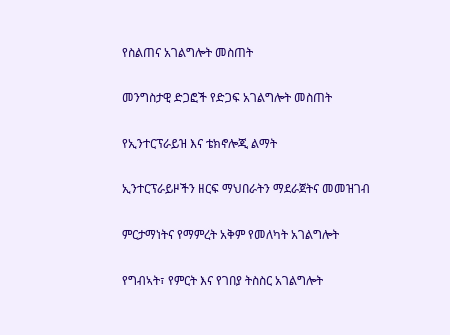የስልጠና አገልግሎት መስጠት

መንግስታዊ ድጋፎች የድጋፍ አገልግሎት መስጠት

የኢንተርፕራይዝ እና ቴክኖሎጂ ልማት

ኢንተርፕራይዞችን ዘርፍ ማህበራትን ማደራጀትና መመዝገብ

ምርታማነትና የማምረት አቅም የመለካት አገልግሎት

የግብኣት፣ የምርት እና የገበያ ትስስር አገልግሎት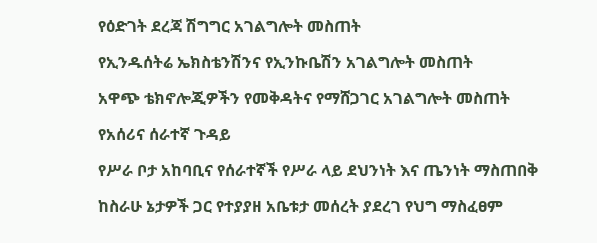የዕድገት ደረጃ ሽግግር አገልግሎት መስጠት

የኢንዱሰትሬ ኤክስቴንሽንና የኢንኩቤሽን አገልግሎት መስጠት

አዋጭ ቴክኖሎጂዎችን የመቅዳትና የማሸጋገር አገልግሎት መስጠት

የአሰሪና ሰራተኛ ጉዳይ

የሥራ ቦታ አከባቢና የሰራተኛች የሥራ ላይ ደህንነት እና ጤንነት ማስጠበቅ

ከስራሁ ኔታዎች ጋር የተያያዘ አቤቱታ መሰረት ያደረገ የህግ ማስፈፀም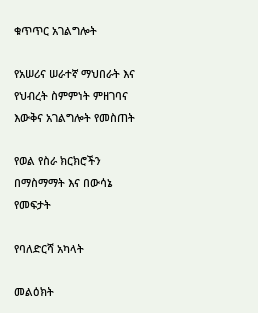ቁጥጥር አገልግሎት

የአሠሪና ሠራተኛ ማህበራት እና የህብረት ስምምነት ምዘገባና እውቅና አገልግሎት የመስጠት

የወል የስራ ክርክሮችን በማስማማት እና በውሳኔ የመፍታት

የባለድርሻ አካላት

መልዕክት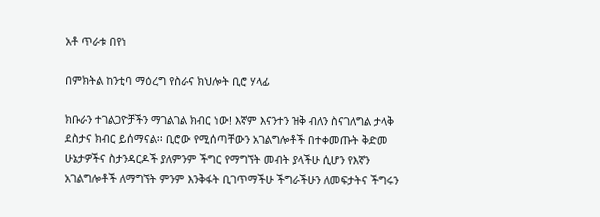አቶ ጥራቱ በየነ

በምክትል ከንቲባ ማዕረግ የስራና ክህሎት ቢሮ ሃላፊ

ክቡራን ተገልጋዮቻችን ማገልገል ክብር ነው! እኛም እናንተን ዝቅ ብለን ስናገለግል ታላቅ ደስታና ክብር ይሰማናል፡፡ ቢሮው የሚሰጣቸውን አገልግሎቶች በተቀመጡት ቅድመ ሁኔታዎችና ስታንዳርዶች ያለምንም ችግር የማግኘት መብት ያላችሁ ሲሆን የእኛን አገልግሎቶች ለማግኘት ምንም እንቅፋት ቢገጥማችሁ ችግራችሁን ለመፍታትና ችግሩን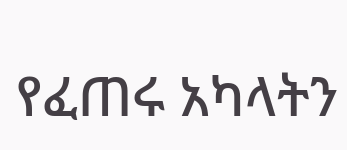የፈጠሩ አካላትን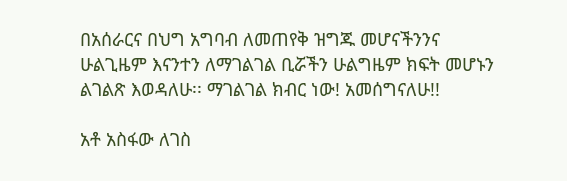በአሰራርና በህግ አግባብ ለመጠየቅ ዝግጁ መሆናችንንና ሁልጊዜም እናንተን ለማገልገል ቢሯችን ሁልግዜም ክፍት መሆኑን ልገልጽ እወዳለሁ፡፡ ማገልገል ክብር ነው! አመሰግናለሁ!!

አቶ አስፋው ለገስ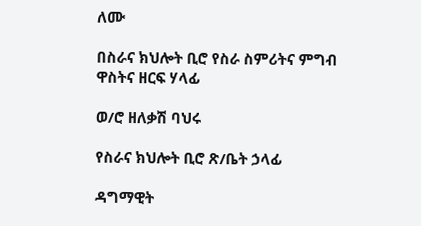ለሙ

በስራና ክህሎት ቢሮ የስራ ስምሪትና ምግብ ዋስትና ዘርፍ ሃላፊ

ወ/ሮ ዘለቃሽ ባህሩ

የስራና ክህሎት ቢሮ ጽ/ቤት ኃላፊ

ዳግማዊት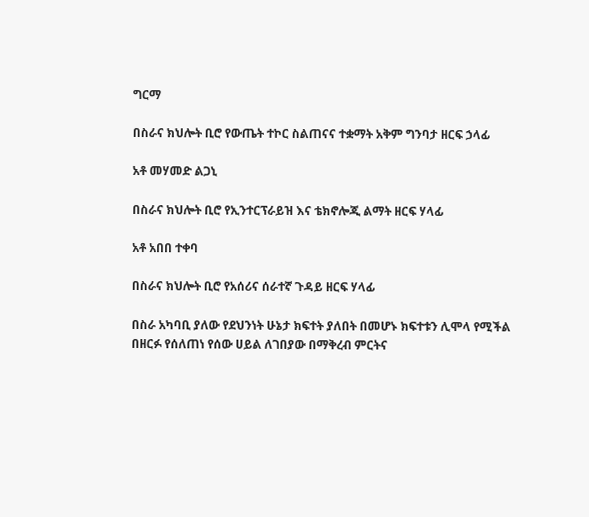ግርማ

በስራና ክህሎት ቢሮ የውጤት ተኮር ስልጠናና ተቋማት አቅም ግንባታ ዘርፍ ኃላፊ

አቶ መሃመድ ልጋኒ

በስራና ክህሎት ቢሮ የኢንተርፕራይዝ እና ቴክኖሎጂ ልማት ዘርፍ ሃላፊ

አቶ አበበ ተቀባ

በስራና ክህሎት ቢሮ የአሰሪና ሰራተኛ ጉዳይ ዘርፍ ሃላፊ

በስራ አካባቢ ያለው የደህንነት ሁኔታ ክፍተት ያለበት በመሆኑ ክፍተቱን ሊሞላ የሚችል በዘርፉ የሰለጠነ የሰው ሀይል ለገበያው በማቅረብ ምርትና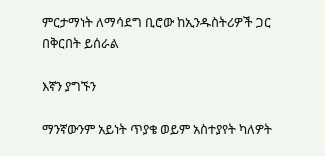ምርታማነት ለማሳደግ ቢሮው ከኢንዱስትሪዎች ጋር በቅርበት ይሰራል

እኛን ያግኙን

ማንኛውንም አይነት ጥያቄ ወይም አስተያየት ካለዎት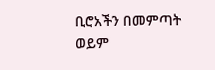ቢሮአችን በመምጣት ወይም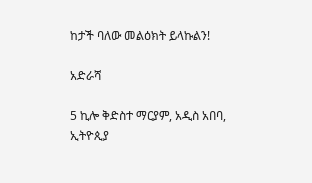ከታች ባለው መልዕክት ይላኩልን!

አድራሻ

5 ኪሎ ቅድስተ ማርያም, አዲስ አበባ, ኢትዮጲያ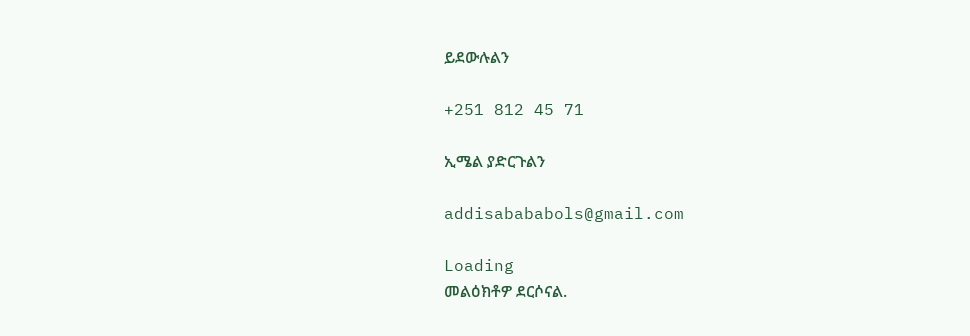ይደውሉልን

+251 812 45 71

ኢሜል ያድርጉልን

addisabababols@gmail.com

Loading
መልዕክቶዎ ደርሶናል.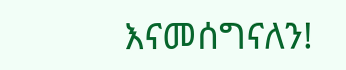እናመሰግናለን!